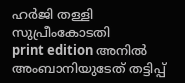ഹർജി തള്ളി സുപ്രീംകോടതി
print edition അനിൽ അംബാനിയുടേത് തട്ടിപ്പ്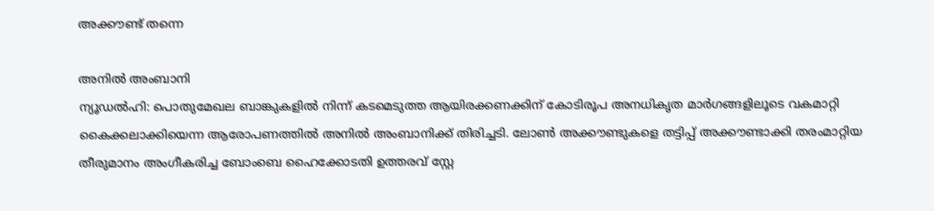അക്കൗണ്ട് തന്നെ

അനിൽ അംബാനി
ന്യൂഡൽഹി: പൊതുമേഖല ബാങ്കുകളിൽ നിന്ന് കടമെടുത്ത ആയിരക്കണക്കിന് കോടിരൂപ അനധികൃത മാർഗങ്ങളിലൂടെ വകമാറ്റി കൈക്കലാക്കിയെന്ന ആരോപണത്തിൽ അനിൽ അംബാനിക്ക് തിരിച്ചടി. ലോൺ അക്കൗണ്ടുകളെ തട്ടിപ്പ് അക്കൗണ്ടാക്കി തരംമാറ്റിയ തീരുമാനം അംഗീകരിച്ച ബോംബെ ഹൈക്കോടതി ഉത്തരവ് സ്റ്റേ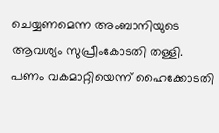ചെയ്യണമെന്ന അംബാനിയുടെ ആവശ്യം സുപ്രീംകോടതി തള്ളി. പണം വകമാറ്റിയെന്ന് ഹൈക്കോടതി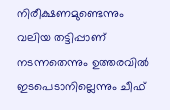നിരീക്ഷണമുണ്ടെന്നും വലിയ തട്ടിപ്പാണ് നടന്നതെന്നും ഉത്തരവിൽ ഇടപെടാനില്ലെന്നും ചീഫ്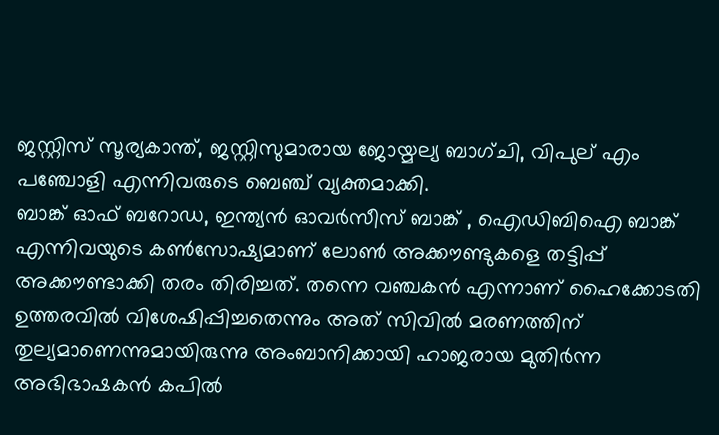ജസ്റ്റിസ് സൂര്യകാന്ത്, ജസ്റ്റിസുമാരായ ജോയ്മല്യ ബാഗ്ചി, വിപുല് എം പഞ്ചോളി എന്നിവരുടെ ബെഞ്ച് വ്യക്തമാക്കി.
ബാങ്ക് ഓഫ് ബറോഡ, ഇന്ത്യൻ ഓവർസീസ് ബാങ്ക് , ഐഡിബിഐ ബാങ്ക് എന്നിവയുടെ കൺസോഷ്യമാണ് ലോൺ അക്കൗണ്ടുകളെ തട്ടിപ്പ് അക്കൗണ്ടാക്കി തരം തിരിച്ചത്. തന്നെ വഞ്ചകൻ എന്നാണ് ഹൈക്കോടതി ഉത്തരവിൽ വിശേഷിപ്പിച്ചതെന്നും അത് സിവിൽ മരണത്തിന് തുല്യമാണെന്നുമായിരുന്നു അംബാനിക്കായി ഹാജരായ മുതിർന്ന അഭിഭാഷകൻ കപിൽ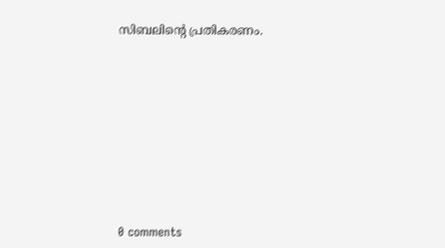സിബലിന്റെ പ്രതികരണം.










0 comments